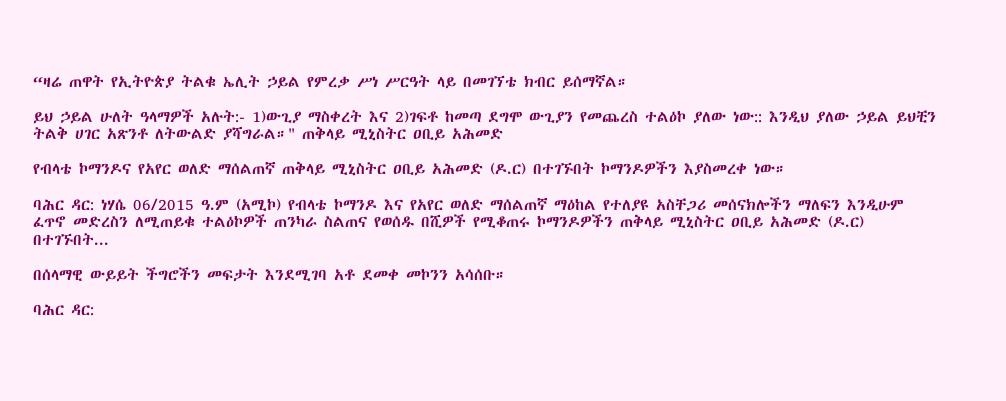“ዛሬ ጠዋት የኢትዮጵያ ትልቁ ኤሊት ኃይል የምረቃ ሥነ ሥርዓት ላይ በመገኘቴ ክብር ይሰማኛል።

ይህ ኃይል ሁለት ዓላማዎች አሉት:- 1)ውጊያ ማስቀረት እና 2)ገፍቶ ከመጣ ደግሞ ውጊያን የመጨረስ ተልዕኮ ያለው ነው:: እንዲህ ያለው ኃይል ይህቺን ትልቅ ሀገር አጽንቶ ለትውልድ ያሻግራል።" ጠቅላይ ሚኒስትር ዐቢይ አሕመድ

የብላቴ ኮማንዶና የአየር ወለድ ማሰልጠኛ ጠቅላይ ሚኒስትር ዐቢይ አሕመድ (ዶ.ር) በተገኙበት ኮማንዶዎችን እያስመረቀ ነው።

ባሕር ዳር: ነሃሴ 06/2015 ዓ.ም (አሚኮ) የብላቴ ኮማንዶ እና የአየር ወለድ ማሰልጠኛ ማዕከል የተለያዩ አስቸጋሪ መሰናክሎችን ማለፍን እንዲሁም ፈጥኖ መድረስን ለሚጠይቁ ተልዕኮዎች ጠንካራ ስልጠና የወሰዱ በሺዎች የሚቆጠሩ ኮማንዶዎችን ጠቅላይ ሚኒስትር ዐቢይ አሕመድ (ዶ.ር) በተገኙበት...

በሰላማዊ ውይይት ችግሮችን መፍታት እንደሚገባ አቶ ደመቀ መኮንን አሳሰቡ።

ባሕር ዳር: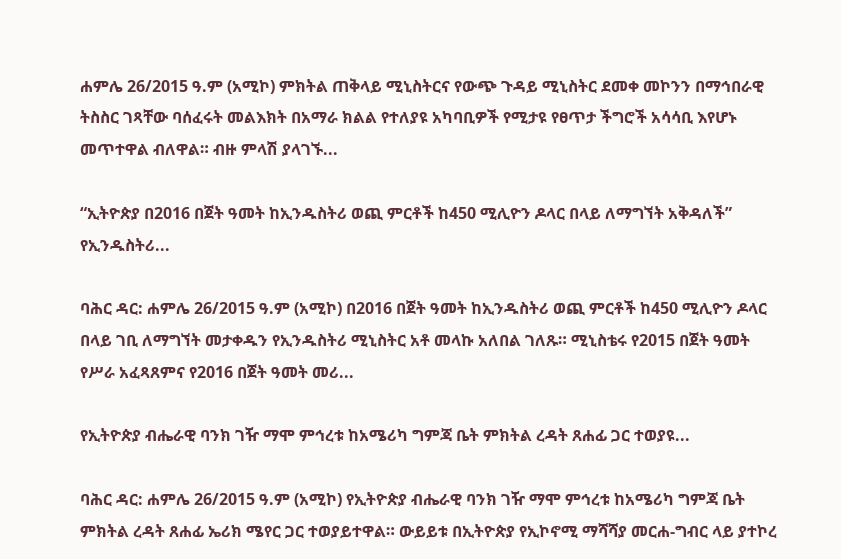ሐምሌ 26/2015 ዓ.ም (አሚኮ) ምክትል ጠቅላይ ሚኒስትርና የውጭ ጉዳይ ሚኒስትር ደመቀ መኮንን በማኅበራዊ ትስስር ገጻቸው ባሰፈሩት መልእክት በአማራ ክልል የተለያዩ አካባቢዎች የሚታዩ የፀጥታ ችግሮች አሳሳቢ እየሆኑ መጥተዋል ብለዋል። ብዙ ምላሽ ያላገኙ...

“ኢትዮጵያ በ2016 በጀት ዓመት ከኢንዱስትሪ ወጪ ምርቶች ከ450 ሚሊዮን ዶላር በላይ ለማግኘት አቅዳለች” የኢንዱስትሪ...

ባሕር ዳር: ሐምሌ 26/2015 ዓ.ም (አሚኮ) በ2016 በጀት ዓመት ከኢንዱስትሪ ወጪ ምርቶች ከ450 ሚሊዮን ዶላር በላይ ገቢ ለማግኘት መታቀዱን የኢንዱስትሪ ሚኒስትር አቶ መላኩ አለበል ገለጹ። ሚኒስቴሩ የ2015 በጀት ዓመት የሥራ አፈጻጸምና የ2016 በጀት ዓመት መሪ...

የኢትዮጵያ ብሔራዊ ባንክ ገዥ ማሞ ምኅረቱ ከአሜሪካ ግምጃ ቤት ምክትል ረዳት ጸሐፊ ጋር ተወያዩ...

ባሕር ዳር: ሐምሌ 26/2015 ዓ.ም (አሚኮ) የኢትዮጵያ ብሔራዊ ባንክ ገዥ ማሞ ምኅረቱ ከአሜሪካ ግምጃ ቤት ምክትል ረዳት ጸሐፊ ኤሪክ ሜየር ጋር ተወያይተዋል። ውይይቱ በኢትዮጵያ የኢኮኖሚ ማሻሻያ መርሐ-ግብር ላይ ያተኮረ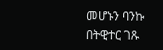መሆኑን ባንኩ በትዊተር ገጹ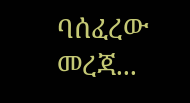ባሰፈረው መረጃ...